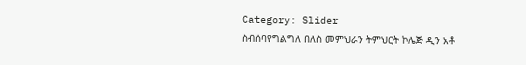Category: Slider
ስብሰባየግልግለ በለስ መምህራን ትምህርት ኮሌጅ ዲን አቶ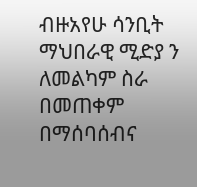ብዙአየሁ ሳንቢት ማህበራዊ ሚድያ ን ለመልካም ስራ በመጠቀም በማሰባሰብና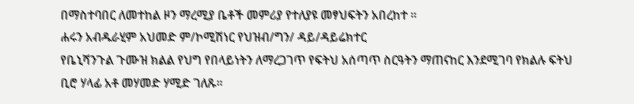በማስተባበር ለመተከል ዞን ማረሚያ ቤቶች መምሪያ የተለያዩ መፃህፍትን አበረከተ ፡፡
ሐሩን አብዱራሂም አህመድ ም/ኮሚሽነር የህዝብ/ግን/ ዳይ/ዳይሬክተር
የቤኒሻንጉል ጉሙዝ ክልል የህግ የበላይነትን ለማረጋገጥ የፍትህ አሰጣጥ ስርዓትን ማጠናከር እንደሚገባ የክልሉ ፍትህ ቢሮ ሃላፊ አቶ መሃመድ ሃሚድ ገለጹ።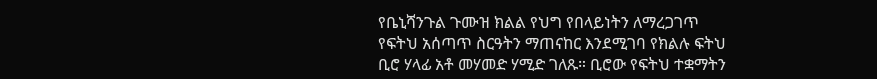የቤኒሻንጉል ጉሙዝ ክልል የህግ የበላይነትን ለማረጋገጥ የፍትህ አሰጣጥ ስርዓትን ማጠናከር እንደሚገባ የክልሉ ፍትህ ቢሮ ሃላፊ አቶ መሃመድ ሃሚድ ገለጹ። ቢሮው የፍትህ ተቋማትን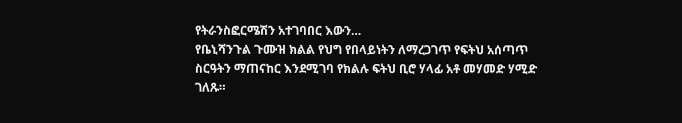የትራንስፎርሜሽን አተገባበር እውን…
የቤኒሻንጉል ጉሙዝ ክልል የህግ የበላይነትን ለማረጋገጥ የፍትህ አሰጣጥ ስርዓትን ማጠናከር እንደሚገባ የክልሉ ፍትህ ቢሮ ሃላፊ አቶ መሃመድ ሃሚድ ገለጹ።